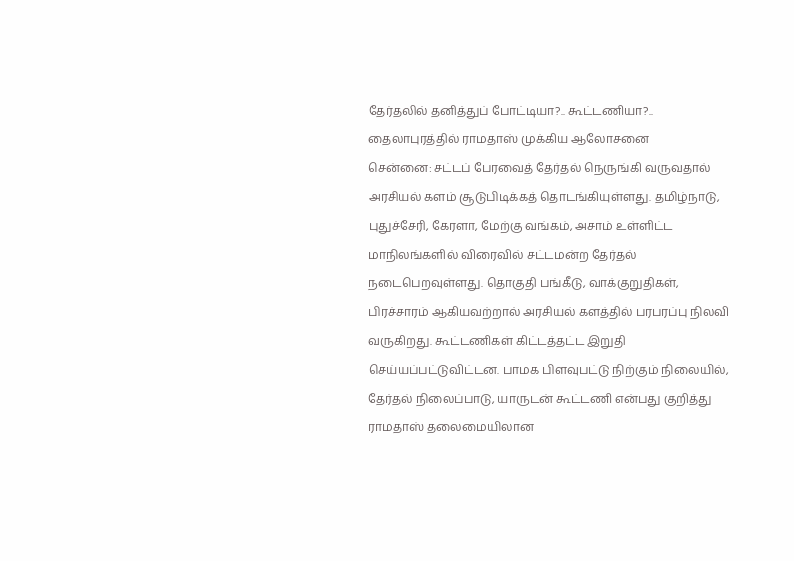தேர்தலில் தனித்துப் போட்டியா?.. கூட்டணியா?.. தைலாபுரத்தில் ராமதாஸ் முக்கிய ஆலோசனை
சென்னை: சட்டப் பேரவைத் தேர்தல் நெருங்கி வருவதால் அரசியல் களம் சூடுபிடிக்கத் தொடங்கியுள்ளது. தமிழ்நாடு, புதுச்சேரி, கேரளா, மேற்கு வங்கம், அசாம் உள்ளிட்ட மாநிலங்களில் விரைவில் சட்டமன்ற தேர்தல் நடைபெறவுள்ளது. தொகுதி பங்கீடு, வாக்குறுதிகள், பிரச்சாரம் ஆகியவற்றால் அரசியல் களத்தில் பரபரப்பு நிலவி வருகிறது. கூட்டணிகள் கிட்டத்தட்ட இறுதி செய்யப்பட்டுவிட்டன. பாமக பிளவுபட்டு நிற்கும் நிலையில், தேர்தல் நிலைப்பாடு, யாருடன் கூட்டணி என்பது குறித்து ராமதாஸ் தலைமையிலான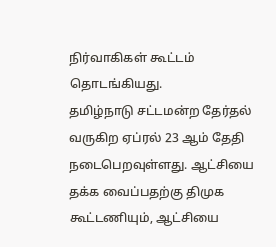நிர்வாகிகள் கூட்டம் தொடங்கியது.
தமிழ்நாடு சட்டமன்ற தேர்தல் வருகிற ஏப்ரல் 23 ஆம் தேதி நடைபெறவுள்ளது. ஆட்சியை தக்க வைப்பதற்கு திமுக கூட்டணியும், ஆட்சியை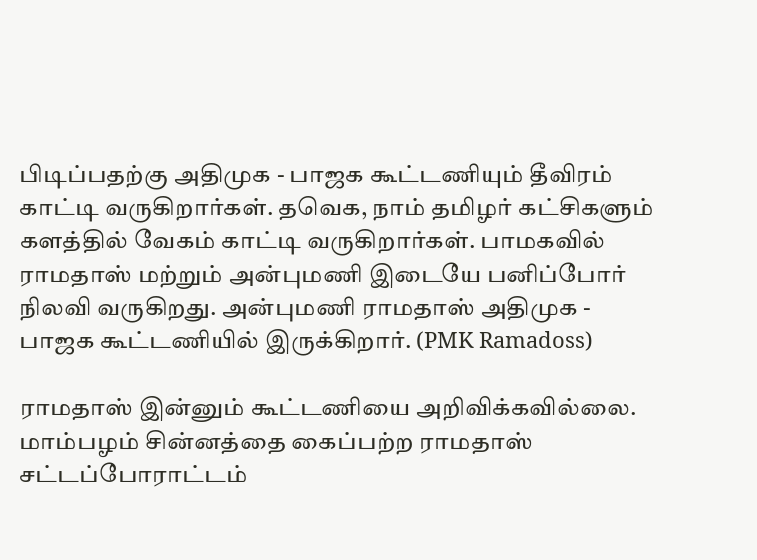பிடிப்பதற்கு அதிமுக - பாஜக கூட்டணியும் தீவிரம் காட்டி வருகிறார்கள். தவெக, நாம் தமிழர் கட்சிகளும் களத்தில் வேகம் காட்டி வருகிறார்கள். பாமகவில் ராமதாஸ் மற்றும் அன்புமணி இடையே பனிப்போர் நிலவி வருகிறது. அன்புமணி ராமதாஸ் அதிமுக - பாஜக கூட்டணியில் இருக்கிறார். (PMK Ramadoss)

ராமதாஸ் இன்னும் கூட்டணியை அறிவிக்கவில்லை. மாம்பழம் சின்னத்தை கைப்பற்ற ராமதாஸ் சட்டப்போராட்டம்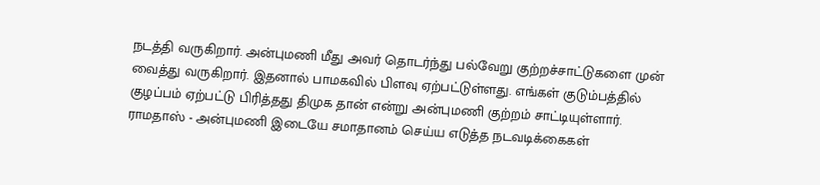நடத்தி வருகிறார். அன்புமணி மீது அவர் தொடர்ந்து பல்வேறு குற்றச்சாட்டுகளை முன் வைத்து வருகிறார். இதனால் பாமகவில் பிளவு ஏற்பட்டுள்ளது. எங்கள் குடும்பத்தில் குழப்பம் ஏற்பட்டு பிரித்தது திமுக தான் என்று அன்புமணி குற்றம் சாட்டியுள்ளார்.
ராமதாஸ் - அன்புமணி இடையே சமாதானம் செய்ய எடுத்த நடவடிக்கைகள்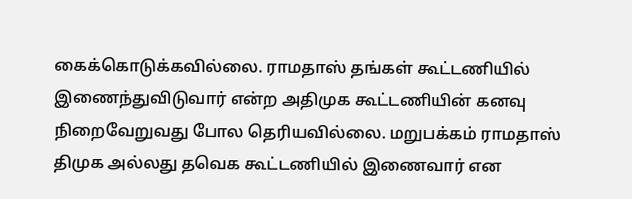கைக்கொடுக்கவில்லை. ராமதாஸ் தங்கள் கூட்டணியில் இணைந்துவிடுவார் என்ற அதிமுக கூட்டணியின் கனவு நிறைவேறுவது போல தெரியவில்லை. மறுபக்கம் ராமதாஸ் திமுக அல்லது தவெக கூட்டணியில் இணைவார் என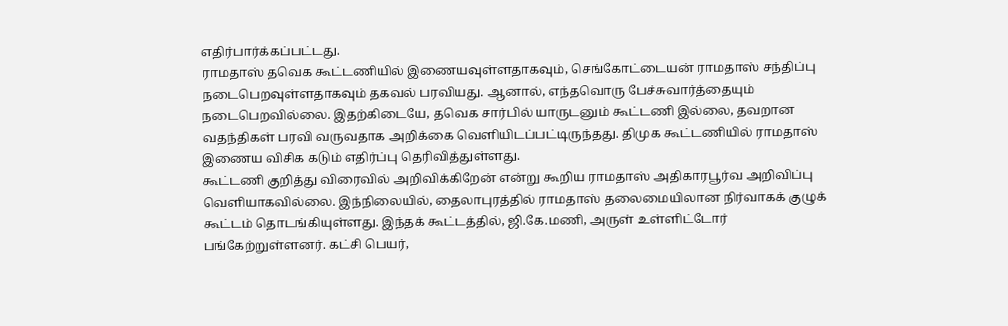எதிர்பார்க்கப்பட்டது.
ராமதாஸ் தவெக கூட்டணியில் இணையவுள்ளதாகவும், செங்கோட்டையன் ராமதாஸ் சந்திப்பு நடைபெறவுள்ளதாகவும் தகவல் பரவியது. ஆனால், எந்தவொரு பேச்சுவார்த்தையும் நடைபெறவில்லை. இதற்கிடையே, தவெக சார்பில் யாருடனும் கூட்டணி இல்லை, தவறான வதந்திகள் பரவி வருவதாக அறிக்கை வெளியிடப்பட்டிருந்தது. திமுக கூட்டணியில் ராமதாஸ் இணைய விசிக கடும் எதிர்ப்பு தெரிவித்துள்ளது.
கூட்டணி குறித்து விரைவில் அறிவிக்கிறேன் என்று கூறிய ராமதாஸ் அதிகாரபூர்வ அறிவிப்பு வெளியாகவில்லை. இந்நிலையில், தைலாபுரத்தில் ராமதாஸ் தலைமையிலான நிர்வாகக் குழுக் கூட்டம் தொடங்கியுள்ளது. இந்தக் கூட்டத்தில், ஜி.கே.மணி, அருள் உள்ளிட்டோர் பங்கேற்றுள்ளனர். கட்சி பெயர்,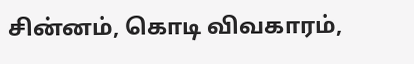சின்னம், கொடி விவகாரம்,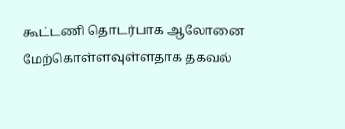கூட்டணி தொடர்பாக ஆலோனை மேற்கொள்ளவுள்ளதாக தகவல்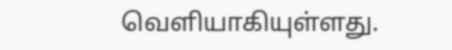வெளியாகியுள்ளது.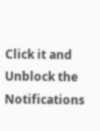Click it and Unblock the Notifications